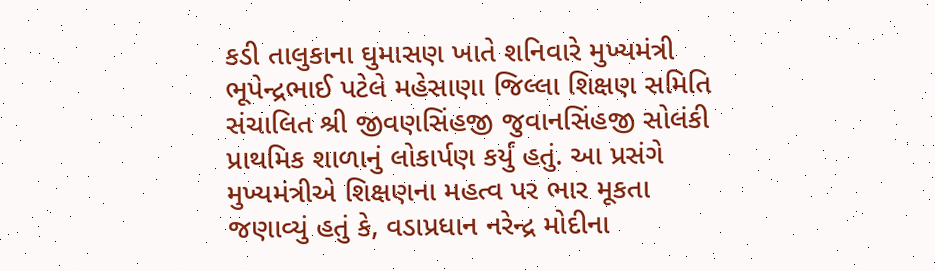કડી તાલુકાના ઘુમાસણ ખાતે શનિવારે મુખ્યમંત્રી ભૂપેન્દ્રભાઈ પટેલે મહેસાણા જિલ્લા શિક્ષણ સમિતિ સંચાલિત શ્રી જીવણસિંહજી જુવાનસિંહજી સોલંકી પ્રાથમિક શાળાનું લોકાર્પણ કર્યું હતું. આ પ્રસંગે મુખ્યમંત્રીએ શિક્ષણના મહત્વ પર ભાર મૂકતા જણાવ્યું હતું કે, વડાપ્રધાન નરેન્દ્ર મોદીના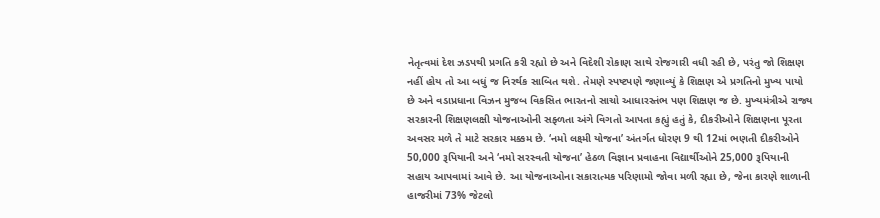નેતૃત્વમાં દેશ ઝડપથી પ્રગતિ કરી રહ્યો છે અને વિદેશી રોકાણ સાથે રોજગારી વધી રહી છે, પરંતુ જો શિક્ષણ નહીં હોય તો આ બધું જ નિરર્થક સાબિત થશે. તેમણે સ્પષ્ટપણે જણાવ્યું કે શિક્ષણ એ પ્રગતિનો મુખ્ય પાયો છે અને વડાપ્રધાના વિઝન મુજબ વિકસિત ભારતનો સાચો આધારસ્તંભ પણ શિક્ષણ જ છે. મુખ્યમંત્રીએ રાજ્ય સરકારની શિક્ષણલક્ષી યોજનાઓની સફ્ળતા અંગે વિગતો આપતા કહ્યું હતું કે, દીકરીઓને શિક્ષણના પૂરતા અવસર મળે તે માટે સરકાર મક્કમ છે. ‘નમો લક્ષ્મી યોજના’ અંતર્ગત ધોરણ 9 થી 12માં ભણતી દીકરીઓને 50,000 રૂપિયાની અને ‘નમો સરસ્વતી યોજના’ હેઠળ વિજ્ઞાન પ્રવાહના વિદ્યાર્થીઓને 25,000 રૂપિયાની સહાય આપવામાં આવે છે. આ યોજનાઓના સકારાત્મક પરિણામો જોવા મળી રહ્યા છે, જેના કારણે શાળાની હાજરીમાં 73% જેટલો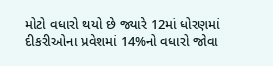મોટો વધારો થયો છે જ્યારે 12માં ધોરણમાં દીકરીઓના પ્રવેશમાં 14%નો વધારો જોવા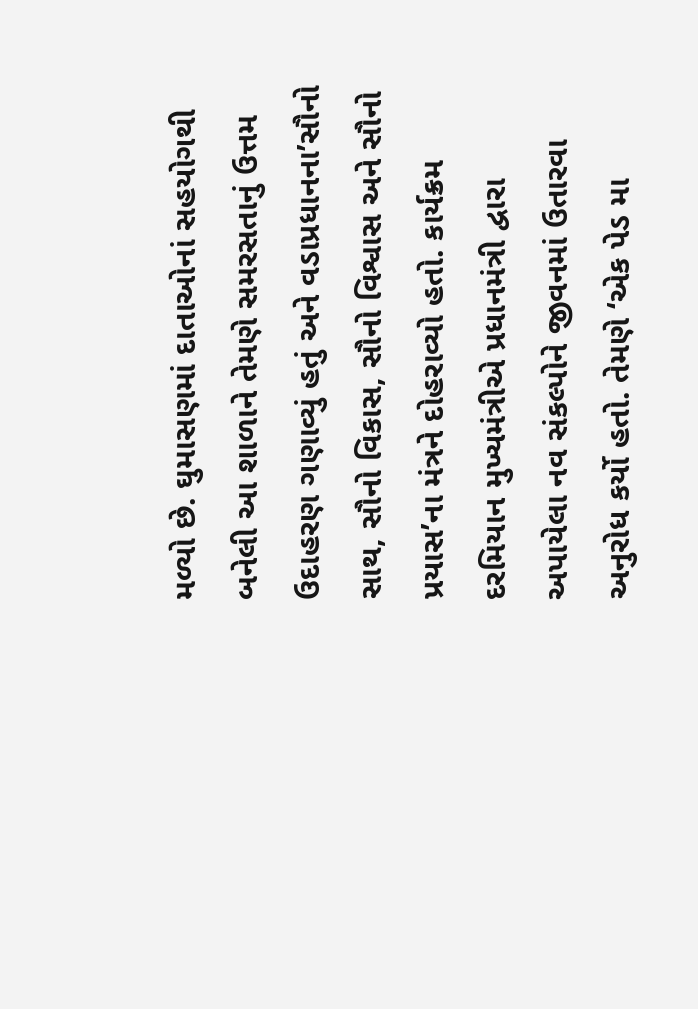મળ્યો છે. ઘુમાસણમાં દાતાઓનાં સહયોગથી બનેલી આ શાળાને તેમણે સમરસતાનું ઉત્તમ ઉદાહરણ ગણાવ્યું હતું અને વડાપ્રધાનના’સૌનો સાથ, સૌનો વિકાસ, સૌનો વિશ્વાસ અને સૌનો પ્રયાસ’ના મંત્રને દોહરાવ્યો હતો. કાર્યક્રમ દરમિયાન મુખ્યમંત્રીએ પ્રધાનમંત્રી દ્વારા અપાયેલા નવ સંકલ્પોને જીવનમાં ઉતારવા અનુરોધ કર્યો હતો. તેમણે ‘એક પેડ મા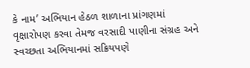કે નામ’ અભિયાન હેઠળ શાળાના પ્રાંગણમાં વૃક્ષારોપણ કરવા તેમજ વરસાદી પાણીના સંગ્રહ અને સ્વચ્છતા અભિયાનમાં સક્રિયપણે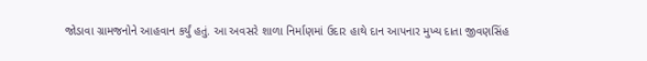જોડાવા ગ્રામજનોને આહવાન કર્યું હતું. આ અવસરે શાળા નિર્માણમાં ઉદાર હાથે દાન આપનાર મુખ્ય દાતા જીવણસિંહ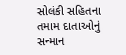સોલંકી સહિતના તમામ દાતાઓનું સન્માન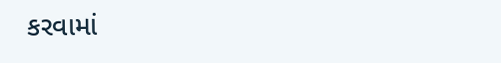કરવામાં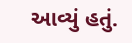આવ્યું હતું.